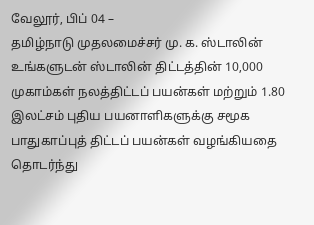வேலூர், பிப் 04 –
தமிழ்நாடு முதலமைச்சர் மு. க. ஸ்டாலின் உங்களுடன் ஸ்டாலின் திட்டத்தின் 10,000 முகாம்கள் நலத்திட்டப் பயன்கள் மற்றும் 1.80 இலட்சம் புதிய பயனாளிகளுக்கு சமூக பாதுகாப்புத் திட்டப் பயன்கள் வழங்கியதை தொடர்ந்து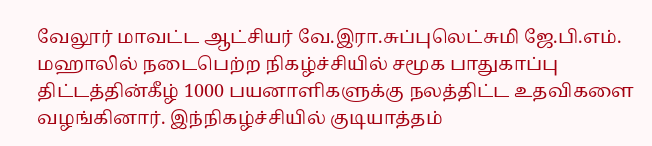வேலூர் மாவட்ட ஆட்சியர் வே.இரா.சுப்புலெட்சுமி ஜே.பி.எம். மஹாலில் நடைபெற்ற நிகழ்ச்சியில் சமூக பாதுகாப்பு திட்டத்தின்கீழ் 1000 பயனாளிகளுக்கு நலத்திட்ட உதவிகளை வழங்கினார். இந்நிகழ்ச்சியில் குடியாத்தம்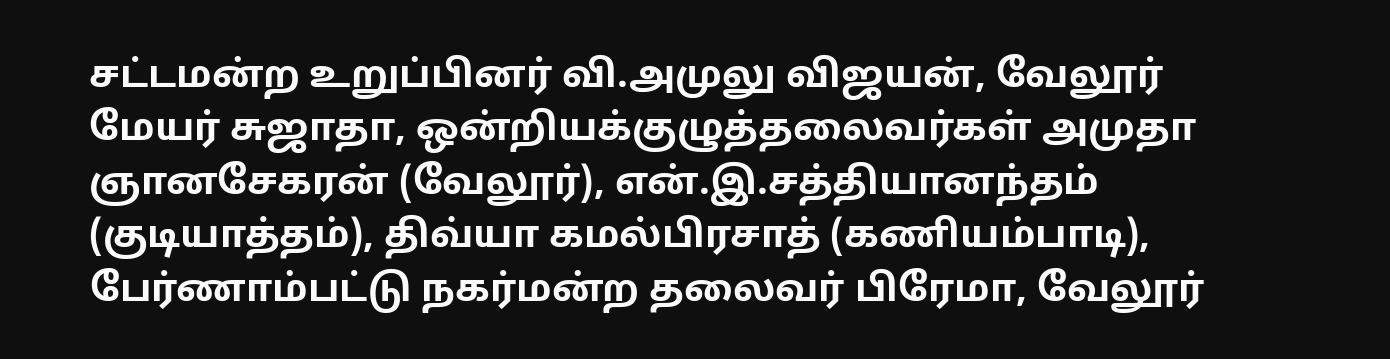சட்டமன்ற உறுப்பினர் வி.அமுலு விஜயன், வேலூர் மேயர் சுஜாதா, ஒன்றியக்குழுத்தலைவர்கள் அமுதா ஞானசேகரன் (வேலூர்), என்.இ.சத்தியானந்தம் (குடியாத்தம்), திவ்யா கமல்பிரசாத் (கணியம்பாடி), பேர்ணாம்பட்டு நகர்மன்ற தலைவர் பிரேமா, வேலூர்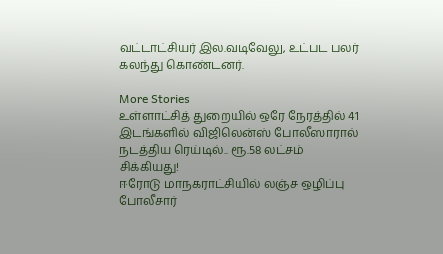வட்டாட்சியர் இல.வடிவேலு, உட்பட பலர் கலந்து கொண்டனர்.

More Stories
உள்ளாட்சித் துறையில் ஒரே நேரத்தில் 41 இடங்களில் விஜிலென்ஸ் போலீஸாரால் நடத்திய ரெய்டில்.. ரூ.58 லட்சம் சிக்கியது!
ஈரோடு மாநகராட்சியில் லஞ்ச ஒழிப்பு போலீசார்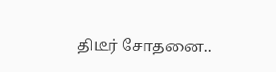திடீர் சோதனை..